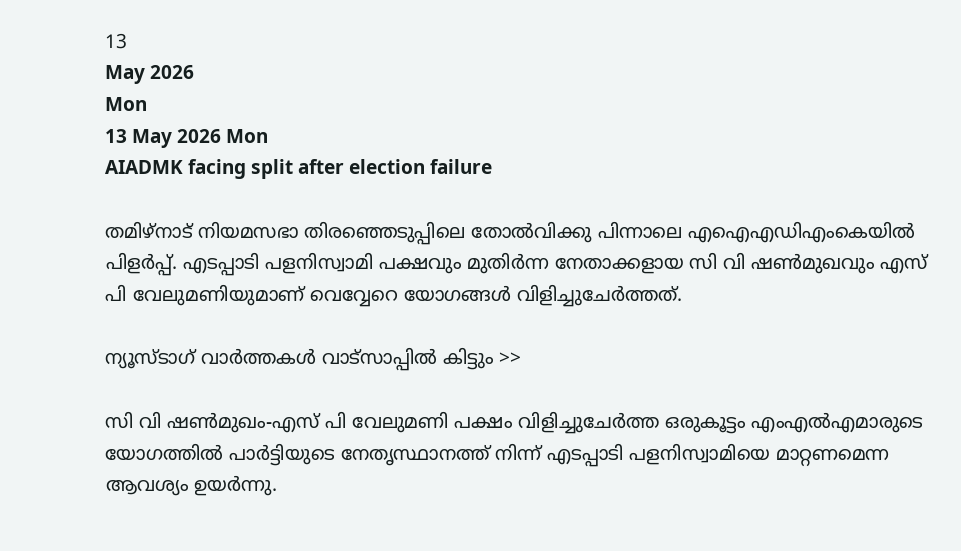13
May 2026
Mon
13 May 2026 Mon
AIADMK facing split after election failure

തമിഴ്‌നാട് നിയമസഭാ തിരഞ്ഞെടുപ്പിലെ തോല്‍വിക്കു പിന്നാലെ എഐഎഡിഎംകെയില്‍ പിളര്‍പ്പ്. എടപ്പാടി പളനിസ്വാമി പക്ഷവും മുതിര്‍ന്ന നേതാക്കളായ സി വി ഷണ്‍മുഖവും എസ് പി വേലുമണിയുമാണ് വെവ്വേറെ യോഗങ്ങള്‍ വിളിച്ചുചേര്‍ത്തത്.

ന്യൂസ്ടാഗ് വാര്‍ത്തകള്‍ വാട്‌സാപ്പില്‍ കിട്ടും >>

സി വി ഷണ്‍മുഖം-എസ് പി വേലുമണി പക്ഷം വിളിച്ചുചേര്‍ത്ത ഒരുകൂട്ടം എംഎല്‍എമാരുടെ യോഗത്തില്‍ പാര്‍ട്ടിയുടെ നേതൃസ്ഥാനത്ത് നിന്ന് എടപ്പാടി പളനിസ്വാമിയെ മാറ്റണമെന്ന ആവശ്യം ഉയര്‍ന്നു.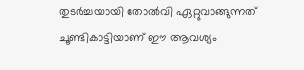തുടര്‍ച്ചയായി തോല്‍വി ഏറ്റുവാങ്ങുന്നത് ചൂണ്ടികാട്ടിയാണ് ഈ ആവശ്യം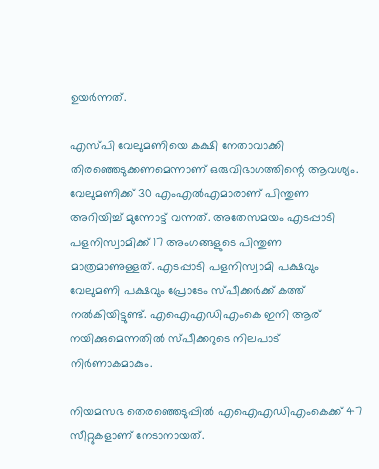ഉയര്‍ന്നത്.

എസ്പി വേലുമണിയെ കക്ഷി നേതാവാക്കി തിരഞ്ഞെടുക്കണമെന്നാണ് ഒരുവിഭാഗത്തിന്റെ ആവശ്യം. വേലുമണിക്ക് 30 എംഎല്‍എമാരാണ് പിന്തുണ അറിയിച്ച് മുന്നോട്ട് വന്നത്. അതേസമയം എടപ്പാടി പളനിസ്വാമിക്ക് 17 അംഗങ്ങളുടെ പിന്തുണ മാത്രമാണുള്ളത്. എടപ്പാടി പളനിസ്വാമി പക്ഷവും വേലുമണി പക്ഷവും പ്രോടേം സ്പീക്കര്‍ക്ക് കത്ത് നല്‍കിയിട്ടുണ്ട്. എഐഎഡിഎംകെ ഇനി ആര് നയിക്കുമെന്നതില്‍ സ്പീക്കറുടെ നിലപാട് നിര്‍ണാകമാകും.

നിയമസഭ തെരഞ്ഞെടുപ്പില്‍ എഐഎഡിഎംകെക്ക് 47 സീറ്റുകളാണ് നേടാനായത്.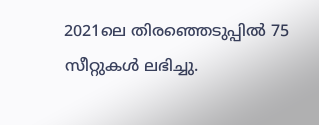2021ലെ തിരഞ്ഞെടുപ്പില്‍ 75 സീറ്റുകള്‍ ലഭിച്ചു.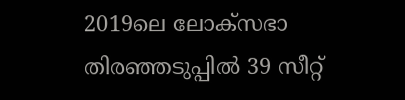2019ലെ ലോക്‌സഭാ തിരഞ്ഞടുപ്പില്‍ 39 സീറ്റ്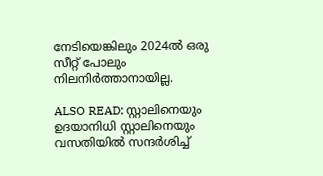നേടിയെങ്കിലും 2024ല്‍ ഒരു സീറ്റ് പോലും നിലനിര്‍ത്താനായില്ല.

ALSO READ: സ്റ്റാലിനെയും ഉദയാനിധി സ്റ്റാലിനെയും വസതിയില്‍ സന്ദര്‍ശിച്ച്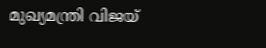മുഖ്യമന്ത്രി വിജയ്